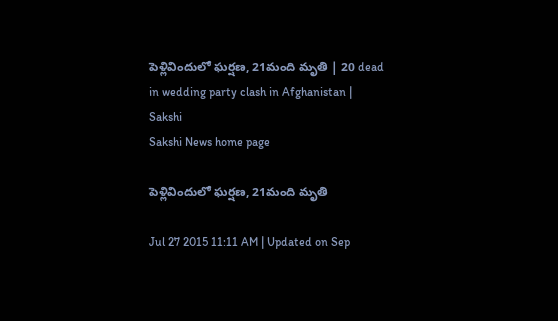పెళ్లివిందులో ఘర్షణ, 21మంది మృతి | 20 dead in wedding party clash in Afghanistan | Sakshi
Sakshi News home page

పెళ్లివిందులో ఘర్షణ, 21మంది మృతి

Jul 27 2015 11:11 AM | Updated on Sep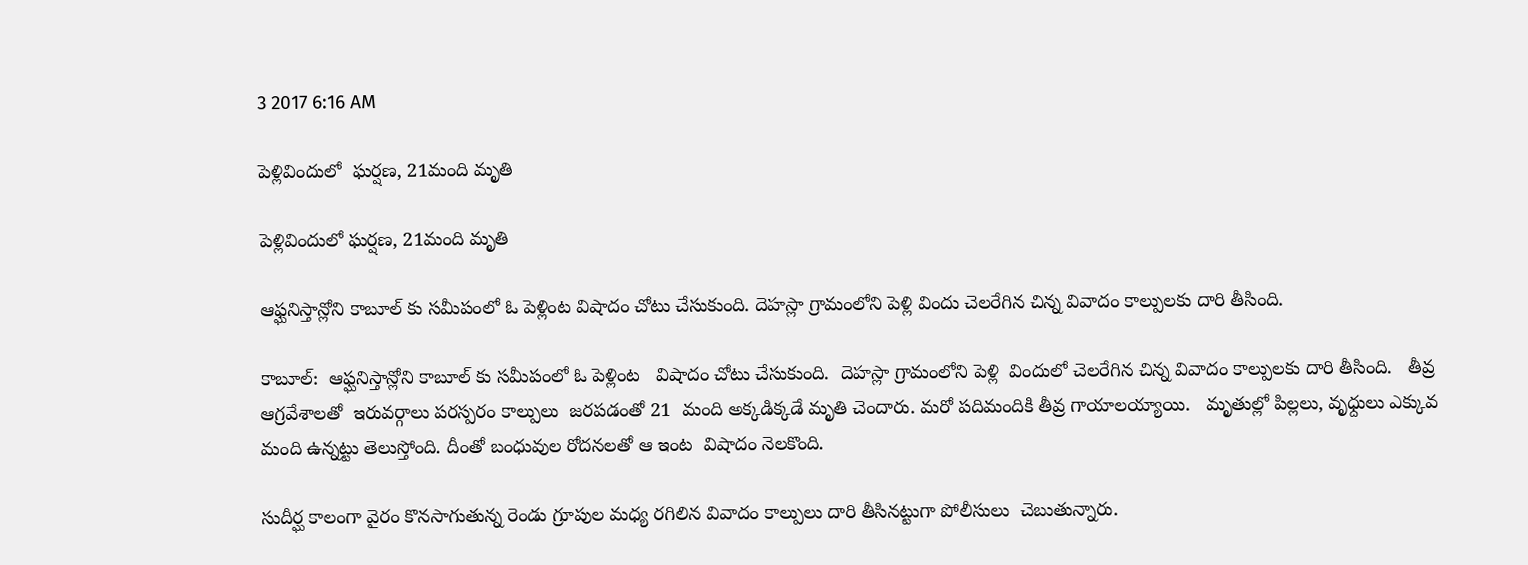3 2017 6:16 AM

పెళ్లివిందులో  ఘర్షణ, 21మంది మృతి

పెళ్లివిందులో ఘర్షణ, 21మంది మృతి

ఆఫ్ఘనిస్తాన్లోని కాబూల్ కు సమీపంలో ఓ పెళ్లింట విషాదం చోటు చేసుకుంది. దెహస్లా గ్రామంలోని పెళ్లి విందు చెలరేగిన చిన్న వివాదం కాల్పులకు దారి తీసింది.

కాబూల్:  ఆఫ్ఘనిస్తాన్లోని కాబూల్ కు సమీపంలో ఓ పెళ్లింట   విషాదం చోటు చేసుకుంది.  దెహస్లా గ్రామంలోని పెళ్లి  విందులో చెలరేగిన చిన్న వివాదం కాల్పులకు దారి తీసింది.   తీవ్ర ఆగ్రవేశాలతో  ఇరువర్గాలు పరస్పరం కాల్పులు  జరపడంతో 21  మంది అక్కడిక్కడే మృతి చెందారు. మరో పదిమందికి తీవ్ర గాయాలయ్యాయి.   మృతుల్లో పిల్లలు, వృధ్దులు ఎక్కువ మంది ఉన్నట్టు తెలుస్తోంది. దీంతో బంధువుల రోదనలతో ఆ ఇంట  విషాదం నెలకొంది.

సుదీర్ఘ కాలంగా వైరం కొనసాగుతున్న రెండు గ్రూపుల మధ్య రగిలిన వివాదం కాల్పులు దారి తీసినట్టుగా పోలీసులు  చెబుతున్నారు.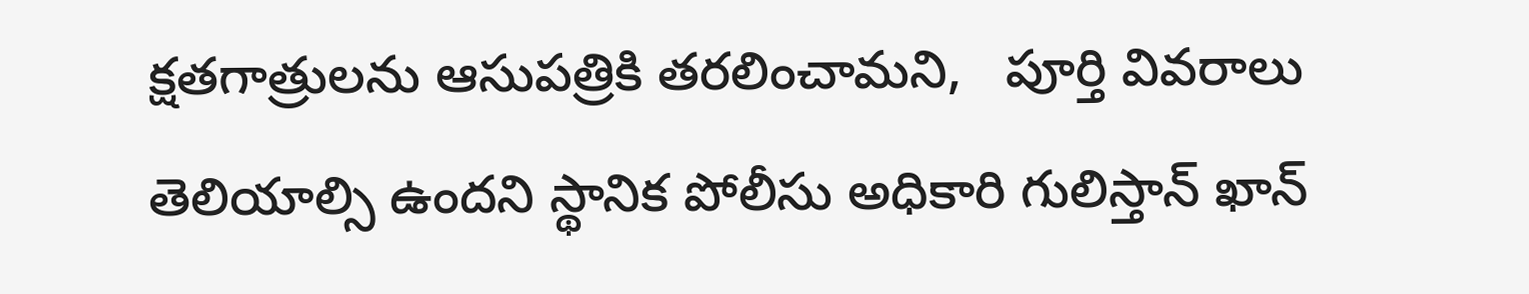క్షతగాత్రులను ఆసుపత్రికి తరలించామని,   పూర్తి వివరాలు తెలియాల్సి ఉందని స్థానిక పోలీసు అధికారి గులిస్తాన్ ఖాన్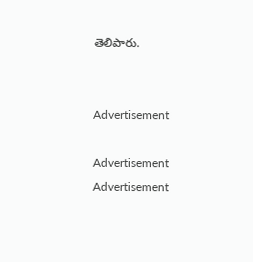తెలిపారు.


Advertisement

Advertisement
Advertisement